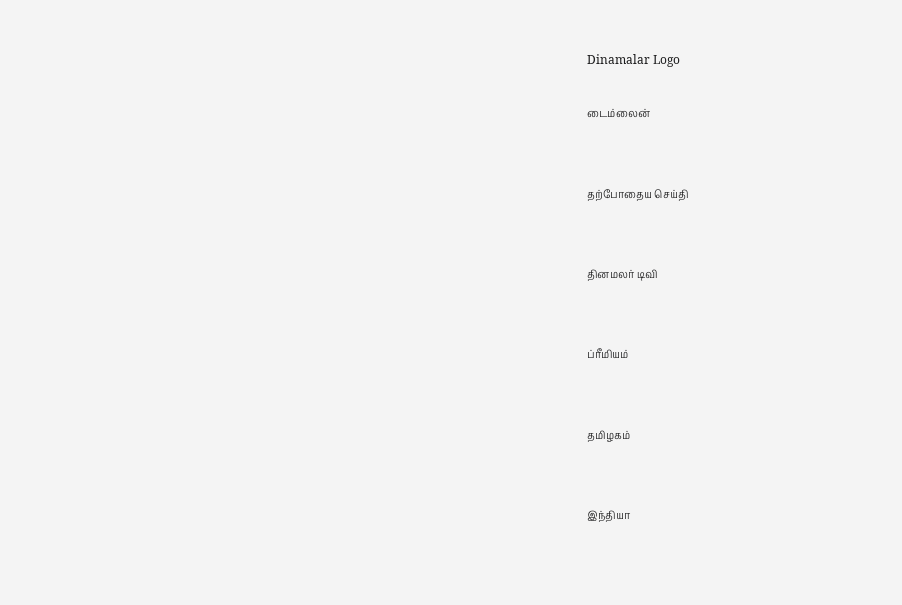Dinamalar Logo

டைம்லைன்


தற்போதைய செய்தி


தினமலர் டிவி


ப்ரீமியம்


தமிழகம்


இந்தியா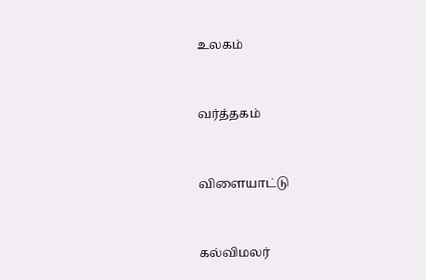உலகம்


வர்த்தகம்


விளையாட்டு


கல்விமலர்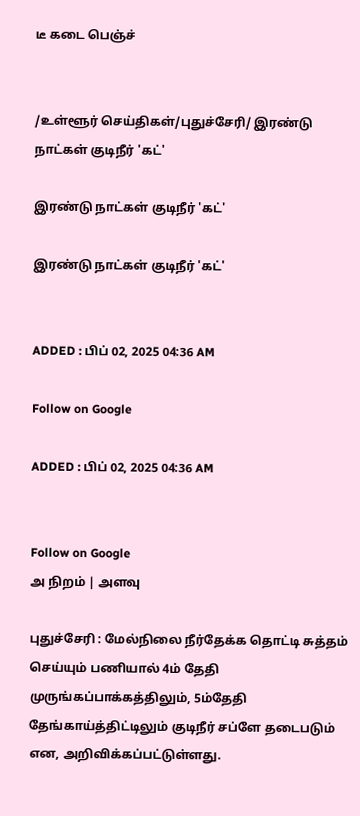டீ கடை பெஞ்ச்


/உள்ளூர் செய்திகள்/புதுச்சேரி/ இரண்டு நாட்கள் குடிநீர் 'கட்'

இரண்டு நாட்கள் குடிநீர் 'கட்'

இரண்டு நாட்கள் குடிநீர் 'கட்'


ADDED : பிப் 02, 2025 04:36 AM

Follow on Google

ADDED : பிப் 02, 2025 04:36 AM


Follow on Google
அ நிறம் | அளவு

புதுச்சேரி : மேல்நிலை நீர்தேக்க தொட்டி சுத்தம் செய்யும் பணியால் 4ம் தேதி முருங்கப்பாக்கத்திலும், 5ம்தேதி தேங்காய்த்திட்டிலும் குடிநீர் சப்ளே தடைபடும் என, அறிவிக்கப்பட்டுள்ளது.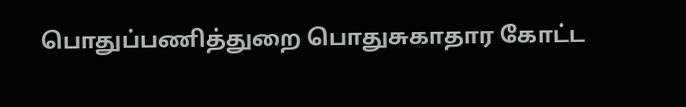பொதுப்பணித்துறை பொதுசுகாதார கோட்ட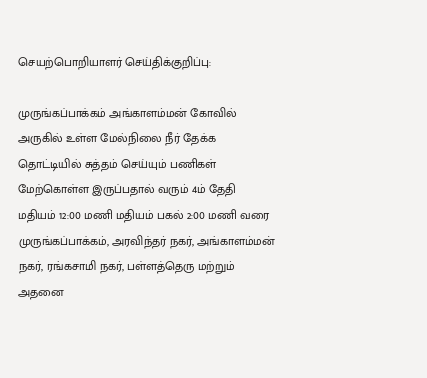செயற்பொறியாளர் செய்திக்குறிப்பு:

முருங்கப்பாக்கம் அங்காளம்மன் கோவில் அருகில் உள்ள மேல்நிலை நீர் தேக்க தொட்டியில் சுத்தம் செய்யும் பணிகள் மேற்கொள்ள இருப்பதால் வரும் 4ம் தேதி மதியம் 12:00 மணி மதியம் பகல் 2:00 மணி வரை முருங்கப்பாக்கம், அரவிந்தர் நகர், அங்காளம்மன் நகர், ரங்கசாமி நகர், பள்ளத்தெரு மற்றும் அதனை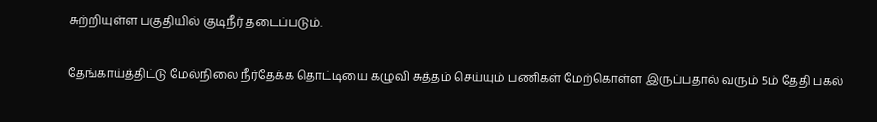சுற்றியுள்ள பகுதியில் குடிநீர் தடைப்படும்.

தேங்காய்த்திட்டு மேல்நிலை நீர்தேக்க தொட்டியை கழுவி சுத்தம் செய்யும் பணிகள் மேற்கொள்ள இருப்பதால் வரும் 5ம் தேதி பகல்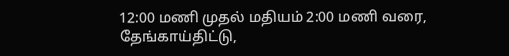12:00 மணி முதல் மதியம் 2:00 மணி வரை, தேங்காய்திட்டு,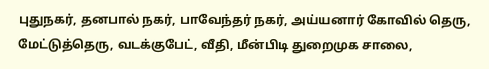புதுநகர், தனபால் நகர், பாவேந்தர் நகர், அய்யனார் கோவில் தெரு, மேட்டுத்தெரு, வடக்குபேட், வீதி, மீன்பிடி துறைமுக சாலை,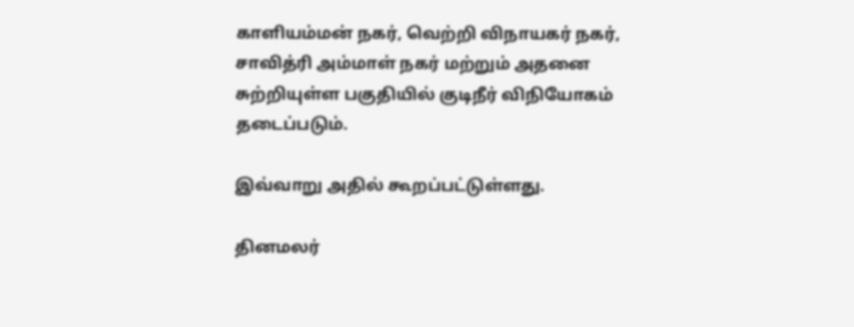காளியம்மன் நகர், வெற்றி விநாயகர் நகர், சாவித்ரி அம்மாள் நகர் மற்றும் அதனை சுற்றியுள்ள பகுதியில் குடிநீர் விநியோகம் தடைப்படும்.

இவ்வாறு அதில் கூறப்பட்டுள்ளது.

தினமலர்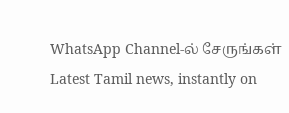WhatsApp Channel-ல் சேருங்கள்
Latest Tamil news, instantly on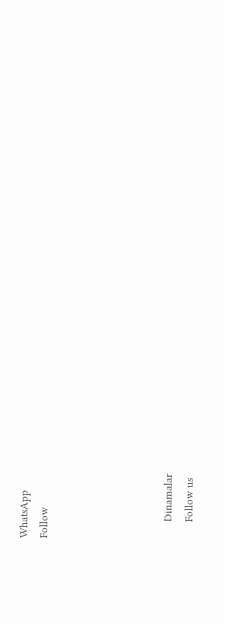WhatsApp
Follow





      Dinamalar
      Follow us